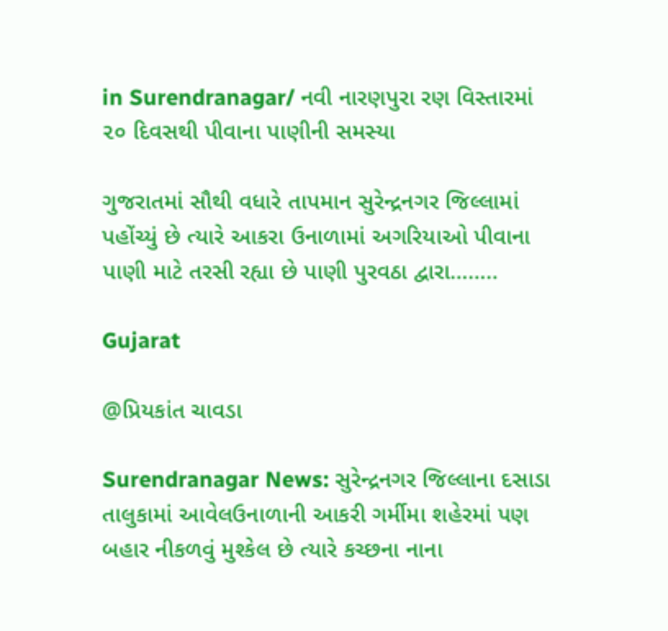in Surendranagar/ નવી નારણપુરા રણ વિસ્તારમાં ૨૦ દિવસથી પીવાના પાણીની સમસ્યા

ગુજરાતમાં સૌથી વધારે તાપમાન સુરેન્દ્રનગર જિલ્લામાં પહોંચ્યું છે ત્યારે આકરા ઉનાળામાં અગરિયાઓ પીવાના પાણી માટે તરસી રહ્યા છે પાણી પુરવઠા દ્વારા……..

Gujarat

@પ્રિયકાંત ચાવડા

Surendranagar News: સુરેન્દ્રનગર જિલ્લાના દસાડા તાલુકામાં આવેલઉનાળાની આકરી ગર્મીમા શહેરમાં પણ બહાર નીકળવું મુશ્કેલ છે ત્યારે કચ્છના નાના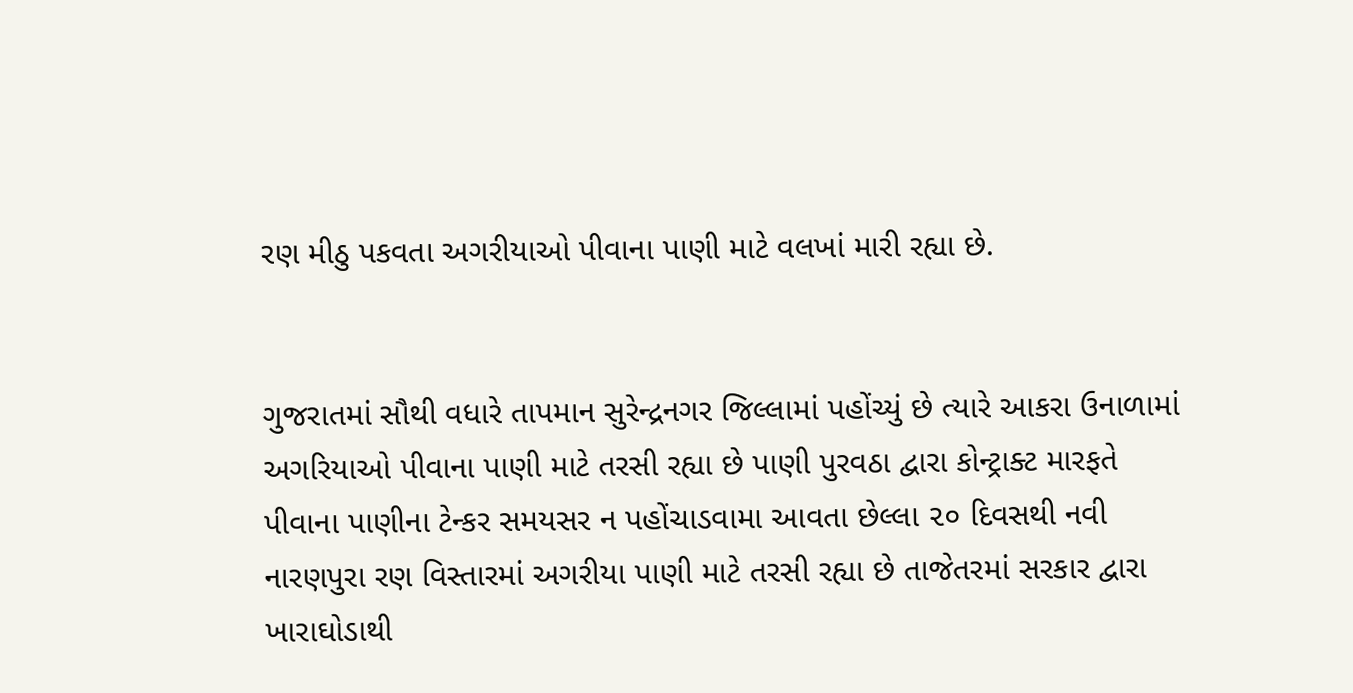રણ મીઠુ પકવતા અગરીયાઓ પીવાના પાણી માટે વલખાં મારી રહ્યા છે.


ગુજરાતમાં સૌથી વધારે તાપમાન સુરેન્દ્રનગર જિલ્લામાં પહોંચ્યું છે ત્યારે આકરા ઉનાળામાં અગરિયાઓ પીવાના પાણી માટે તરસી રહ્યા છે પાણી પુરવઠા દ્વારા કોન્ટ્રાક્ટ મારફતે પીવાના પાણીના ટેન્કર સમયસર ન પહોંચાડવામા આવતા છેલ્લા ૨૦ દિવસથી નવી નારણપુરા રણ વિસ્તારમાં અગરીયા પાણી માટે તરસી રહ્યા છે તાજેતરમાં સરકાર દ્વારા ખારાઘોડાથી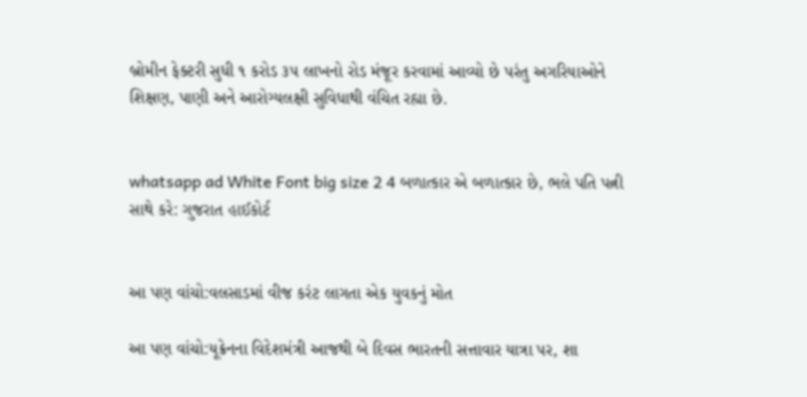બ્રોમીન ફેક્ટરી સુધી ૧ કરોડ ૩૫ લાખનો રોડ મંજૂર કરવામાં આવ્યો છે પરંતુ અગરિયાઓને શિક્ષણ, પાણી અને આરોગ્યલક્ષી સુવિધાથી વંચિત રહ્યા છે.


whatsapp ad White Font big size 2 4 બળાત્કાર એ બળાત્કાર છે, ભલે પતિ પત્ની સાથે કરે: ગુજરાત હાઈકોર્ટ


આ પણ વાંચો:વલસાડમાં વીજ કરંટ લાગતા એક યુવકનું મોત

આ પણ વાંચો:યૂક્રેનના વિદેશમંત્રી આજથી બે દિવસ ભારતની સત્તાવાર યાત્રા પર, શા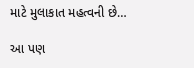માટે મુલાકાત મહત્વની છે…

આ પણ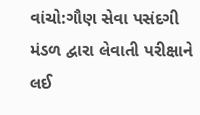વાંચો:ગૌણ સેવા પસંદગી મંડળ દ્વારા લેવાતી પરીક્ષાને લઈ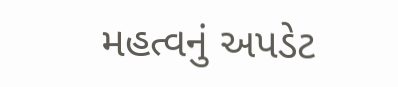મહત્વનું અપડેટ